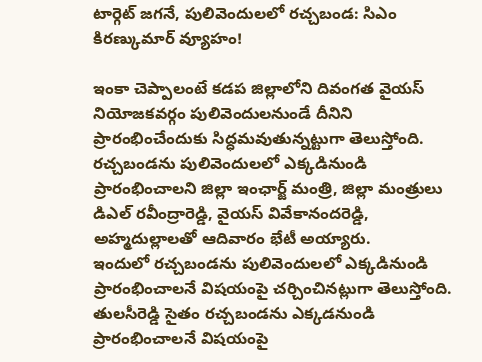టార్గెట్ జగనే, పులివెందులలో రచ్చబండ: సిఎం కిరణ్కుమార్ వ్యూహం!

ఇంకా చెప్పాలంటే కడప జిల్లాలోని దివంగత వైయస్ నియోజకవర్గం పులివెందులనుండే దీనిని ప్రారంభించేందుకు సిద్ధమవుతున్నట్టుగా తెలుస్తోంది. రచ్చబండను పులివెందులలో ఎక్కడినుండి ప్రారంభించాలని జిల్లా ఇంఛార్జ్ మంత్రి, జిల్లా మంత్రులు డిఎల్ రవీంద్రారెడ్డి, వైయస్ వివేకానందరెడ్డి, అహ్మదుల్లాలతో ఆదివారం భేటీ అయ్యారు.
ఇందులో రచ్చబండను పులివెందులలో ఎక్కడినుండి ప్రారంభించాలనే విషయంపై చర్చించినట్లుగా తెలుస్తోంది. తులసీరెడ్డి సైతం రచ్చబండను ఎక్కడనుండి ప్రారంభించాలనే విషయంపై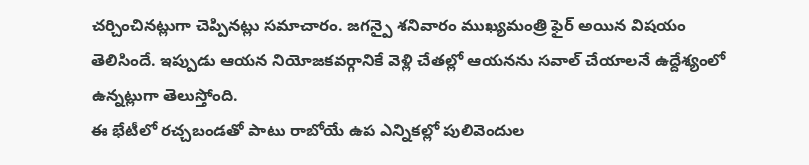చర్చించినట్లుగా చెప్పినట్లు సమాచారం. జగన్పై శనివారం ముఖ్యమంత్రి ఫైర్ అయిన విషయం తెలిసిందే. ఇప్పుడు ఆయన నియోజకవర్గానికే వెళ్లి చేతల్లో ఆయనను సవాల్ చేయాలనే ఉద్దేశ్యంలో ఉన్నట్లుగా తెలుస్తోంది.
ఈ భేటీలో రచ్చబండతో పాటు రాబోయే ఉప ఎన్నికల్లో పులివెందుల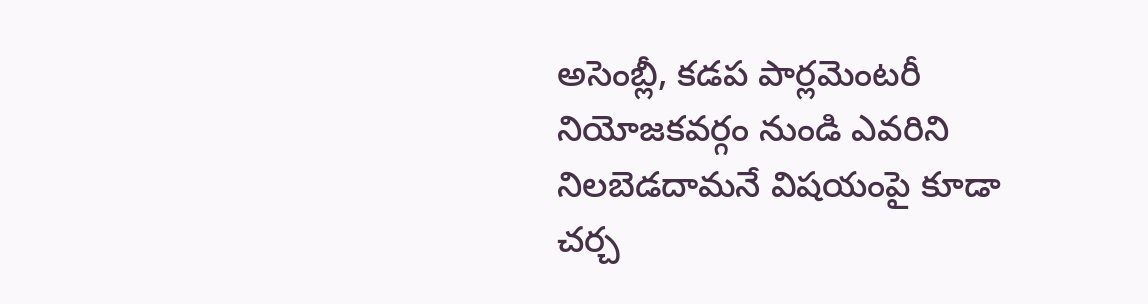అసెంబ్లీ, కడప పార్లమెంటరీ నియోజకవర్గం నుండి ఎవరిని నిలబెడదామనే విషయంపై కూడా చర్చ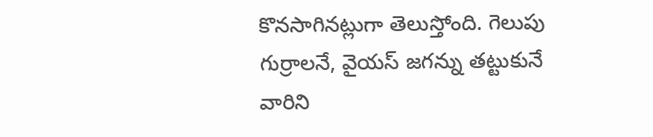కొనసాగినట్లుగా తెలుస్తోంది. గెలుపు గుర్రాలనే, వైయస్ జగన్ను తట్టుకునే వారిని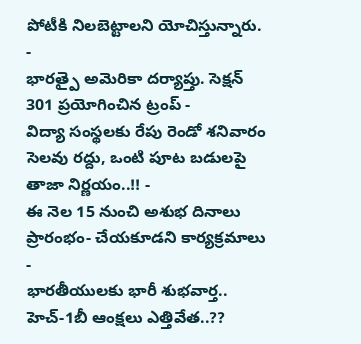పోటీకి నిలబెట్టాలని యోచిస్తున్నారు.
-
భారత్పై అమెరికా దర్యాప్తు. సెక్షన్ 301 ప్రయోగించిన ట్రంప్ -
విద్యా సంస్థలకు రేపు రెండో శనివారం సెలవు రద్దు, ఒంటి పూట బడులపై తాజా నిర్ణయం..!! -
ఈ నెల 15 నుంచి అశుభ దినాలు ప్రారంభం- చేయకూడని కార్యక్రమాలు -
భారతీయులకు భారీ శుభవార్త.. హెచ్-1బీ ఆంక్షలు ఎత్తివేత..??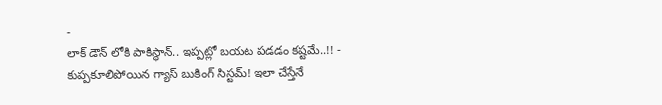-
లాక్ డౌన్ లోకి పాకిస్థాన్.. ఇప్పట్లో బయట పడడం కష్టమే..!! -
కుప్పకూలిపోయిన గ్యాస్ బుకింగ్ సిస్టమ్! ఇలా చేస్తేనే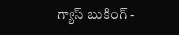గ్యాస్ బుకింగ్ -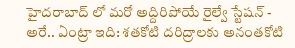హైదరాబాద్ లో మరో అద్దిరిపోయే రైల్వే స్టేషన్ -
అరే.. ఏంట్రా ఇది: శతకోటి దరిద్రాలకు అనంతకోటి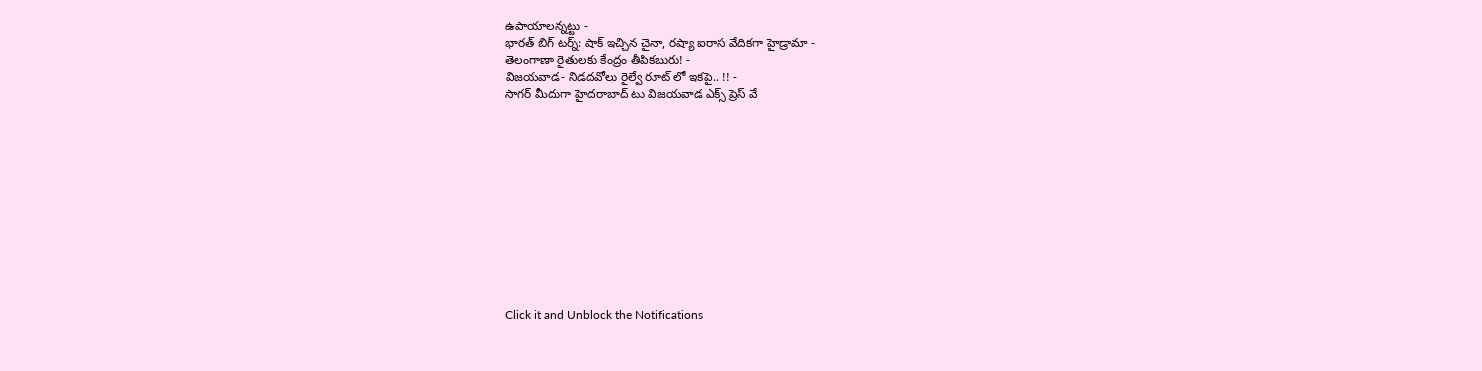ఉపాయాలన్నట్టు -
భారత్ బిగ్ టర్న్: షాక్ ఇచ్చిన చైనా, రష్యా ఐరాస వేదికగా హైడ్రామా -
తెలంగాణా రైతులకు కేంద్రం తీపికబురు! -
విజయవాడ- నిడదవోలు రైల్వే రూట్ లో ఇకపై.. !! -
సాగర్ మీదుగా హైదరాబాద్ టు విజయవాడ ఎక్స్ ప్రెస్ వే












Click it and Unblock the Notifications